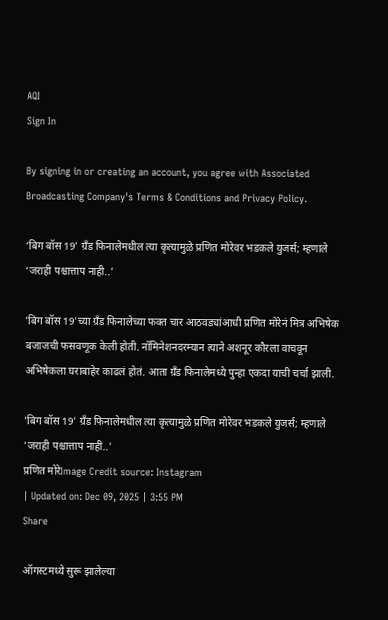AQI
Sign In

By signing in or creating an account, you agree with Associated Broadcasting Company's Terms & Conditions and Privacy Policy.

‘बिग बॉस 19’ ग्रँड फिनालेमधील त्या कृत्यामुळे प्रणित मोरेवर भडकले युजर्स; म्हणाले ‘जराही पश्चात्ताप नाही..’

'बिग बॉस 19'च्या ग्रँड फिनालेच्या फक्त चार आठवड्यांआधी प्रणित मोरेनं मित्र अभिषेक बजाजची फसवणूक केली होती. नॉमिनेशनदरम्यान त्याने अशनूर कौरला वाचवून अभिषेकला घराबाहेर काढलं होतं. आता ग्रँड फिनालेमध्ये पुन्हा एकदा याची चर्चा झाली.

'बिग बॉस 19' ग्रँड फिनालेमधील त्या कृत्यामुळे प्रणित मोरेवर भडकले युजर्स; म्हणाले 'जराही पश्चात्ताप नाही..'
प्रणित मोरेImage Credit source: Instagram
| Updated on: Dec 09, 2025 | 3:55 PM
Share

ऑगस्टमध्ये सुरू झालेल्या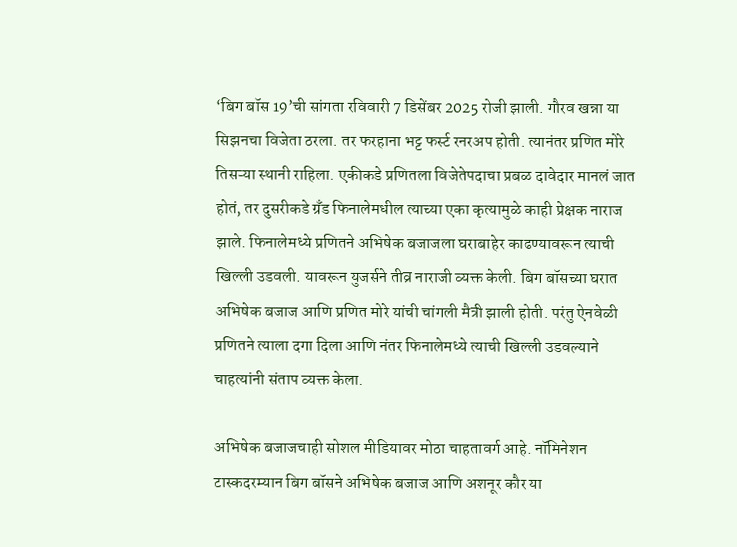‘बिग बॉस 19’ची सांगता रविवारी 7 डिसेंबर 2025 रोजी झाली. गौरव खन्ना या सिझनचा विजेता ठरला. तर फरहाना भट्ट फर्स्ट रनरअप होती. त्यानंतर प्रणित मोरे तिसऱ्या स्थानी राहिला. एकीकडे प्रणितला विजेतेपदाचा प्रबळ दावेदार मानलं जात होतं, तर दुसरीकडे ग्रँड फिनालेमधील त्याच्या एका कृत्यामुळे काही प्रेक्षक नाराज झाले. फिनालेमध्ये प्रणितने अभिषेक बजाजला घराबाहेर काढण्यावरून त्याची खिल्ली उडवली. यावरून युजर्सने तीव्र नाराजी व्यक्त केली. बिग बॉसच्या घरात अभिषेक बजाज आणि प्रणित मोरे यांची चांगली मैत्री झाली होती. परंतु ऐनवेळी प्रणितने त्याला दगा दिला आणि नंतर फिनालेमध्ये त्याची खिल्ली उडवल्याने चाहत्यांनी संताप व्यक्त केला.

अभिषेक बजाजचाही सोशल मीडियावर मोठा चाहतावर्ग आहे. नॉमिनेशन टास्कदरम्यान बिग बॉसने अभिषेक बजाज आणि अशनूर कौर या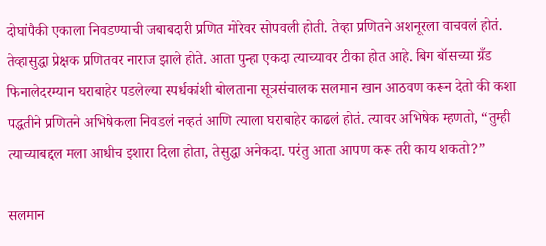दोघांपैकी एकाला निवडण्याची जबाबदारी प्रणित मोरेवर सोपवली होती. तेव्हा प्रणितने अशनूरला वाचवलं होतं. तेव्हासुद्धा प्रेक्षक प्रणितवर नाराज झाले होते. आता पुन्हा एकदा त्याच्यावर टीका होत आहे. बिग बॉसच्या ग्रँड फिनालेदरम्यान घराबाहेर पडलेल्या स्पर्धकांशी बोलताना सूत्रसंचालक सलमान खान आठवण करून देतो की कशा पद्धतीने प्रणितने अभिषेकला निवडलं नव्हतं आणि त्याला घराबाहेर काढलं होतं. त्यावर अभिषेक म्हणतो, “तुम्ही त्याच्याबद्दल मला आधीच इशारा दिला होता, तेसुद्धा अनेकदा. परंतु आता आपण करू तरी काय शकतो?”

सलमान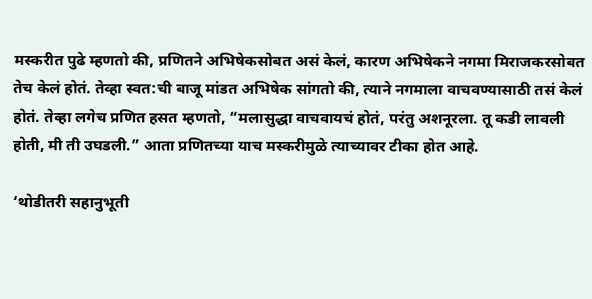मस्करीत पुढे म्हणतो की, प्रणितने अभिषेकसोबत असं केलं, कारण अभिषेकने नगमा मिराजकरसोबत तेच केलं होतं. तेव्हा स्वत:ची बाजू मांडत अभिषेक सांगतो की, त्याने नगमाला वाचवण्यासाठी तसं केलं होतं. तेव्हा लगेच प्रणित हसत म्हणतो, “मलासुद्धा वाचवायचं होतं, परंतु अशनूरला. तू कडी लावली होती, मी ती उघडली.” आता प्रणितच्या याच मस्करीमुळे त्याच्यावर टीका होत आहे.

‘थोडीतरी सहानुभूती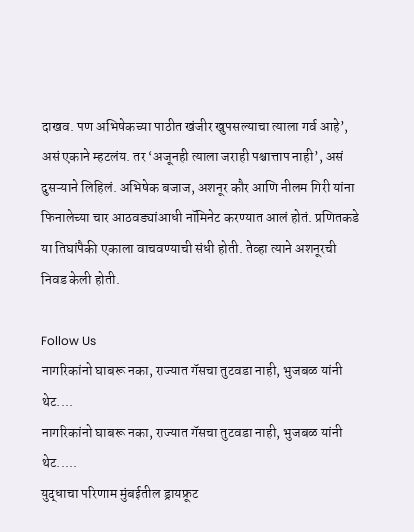दाखव. पण अभिषेकच्या पाठीत खंजीर खुपसल्याचा त्याला गर्व आहे’, असं एकाने म्हटलंय. तर ‘अजूनही त्याला जराही पश्चात्ताप नाही’, असं दुसऱ्याने लिहिलं. अभिषेक बजाज, अशनूर कौर आणि नीलम गिरी यांना फिनालेच्या चार आठवड्यांआधी नॉमिनेट करण्यात आलं होतं. प्रणितकडे या तिघांपैकी एकाला वाचवण्याची संधी होती. तेव्हा त्याने अशनूरची निवड केली होती.

Follow Us
नागरिकांनो घाबरू नका, राज्यात गॅसचा तुटवडा नाही, भुजबळ यांनी थेट....
नागरिकांनो घाबरू नका, राज्यात गॅसचा तुटवडा नाही, भुजबळ यांनी थेट.....
युद्धाचा परिणाम मुंबईतील ड्रायफ्रूट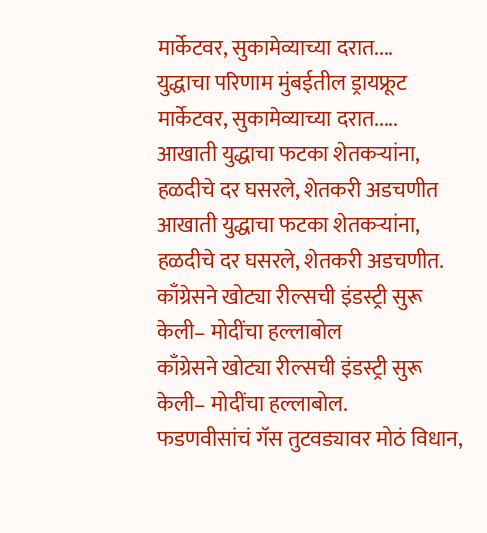मार्केटवर, सुकामेव्याच्या दरात....
युद्धाचा परिणाम मुंबईतील ड्रायफ्रूट मार्केटवर, सुकामेव्याच्या दरात.....
आखाती युद्धाचा फटका शेतकऱ्यांना, हळदीचे दर घसरले, शेतकरी अडचणीत
आखाती युद्धाचा फटका शेतकऱ्यांना, हळदीचे दर घसरले, शेतकरी अडचणीत.
काँग्रेसने खोट्या रील्सची इंडस्ट्री सुरू केली– मोदींचा हल्लाबोल
काँग्रेसने खोट्या रील्सची इंडस्ट्री सुरू केली– मोदींचा हल्लाबोल.
फडणवीसांचं गॅस तुटवड्यावर मोठं विधान,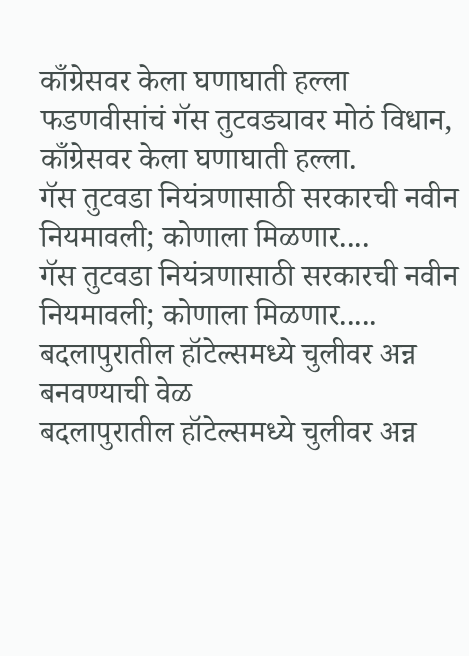काँग्रेसवर केला घणाघाती हल्ला
फडणवीसांचं गॅस तुटवड्यावर मोठं विधान, काँग्रेसवर केला घणाघाती हल्ला.
गॅस तुटवडा नियंत्रणासाठी सरकारची नवीन नियमावली; कोणाला मिळणार....
गॅस तुटवडा नियंत्रणासाठी सरकारची नवीन नियमावली; कोणाला मिळणार.....
बदलापुरातील हॉटेल्समध्ये चुलीवर अन्न बनवण्याची वेळ
बदलापुरातील हॉटेल्समध्ये चुलीवर अन्न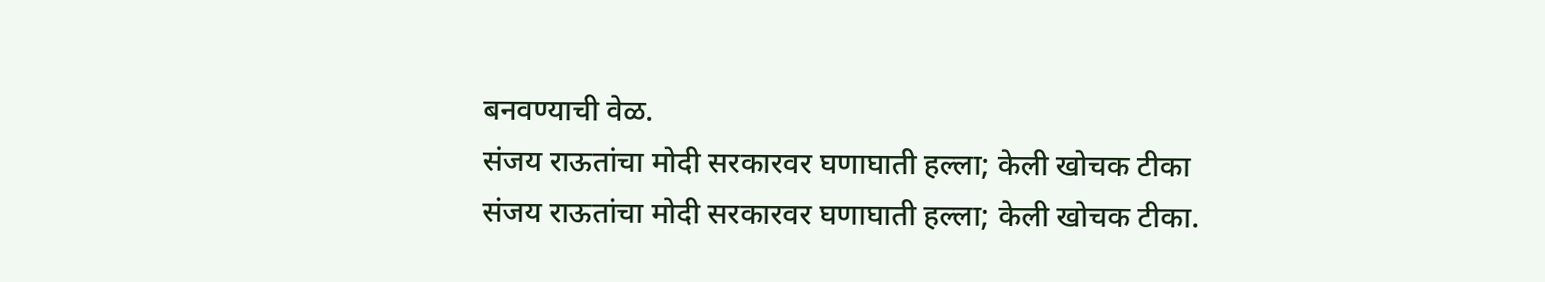बनवण्याची वेळ.
संजय राऊतांचा मोदी सरकारवर घणाघाती हल्ला; केली खोचक टीका
संजय राऊतांचा मोदी सरकारवर घणाघाती हल्ला; केली खोचक टीका.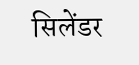सिलेंडर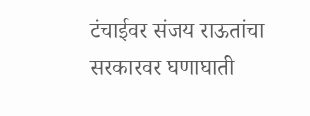टंचाईवर संजय राऊतांचा सरकारवर घणाघाती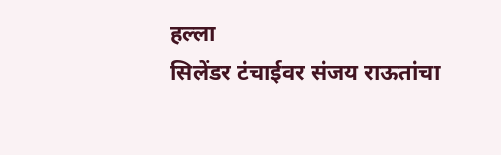हल्ला
सिलेंडर टंचाईवर संजय राऊतांचा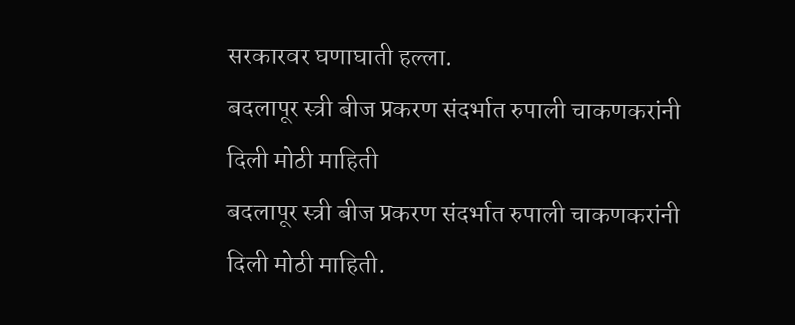सरकारवर घणाघाती हल्ला.
बदलापूर स्त्री बीज प्रकरण संदर्भात रुपाली चाकणकरांनी दिली मोठी माहिती
बदलापूर स्त्री बीज प्रकरण संदर्भात रुपाली चाकणकरांनी दिली मोठी माहिती.